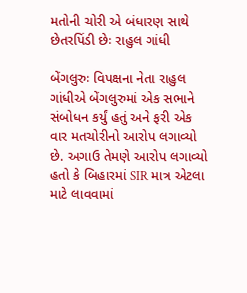મતોની ચોરી એ બંધારણ સાથે છેતરપિંડી છેઃ રાહુલ ગાંધી

બેંગલુરુઃ વિપક્ષના નેતા રાહુલ ગાંધીએ બેંગલુરુમાં એક સભાને સંબોધન કર્યું હતું અને ફરી એક વાર મતચોરીનો આરોપ લગાવ્યો છે. અગાઉ તેમણે આરોપ લગાવ્યો હતો કે બિહારમાં SIR માત્ર એટલા માટે લાવવામાં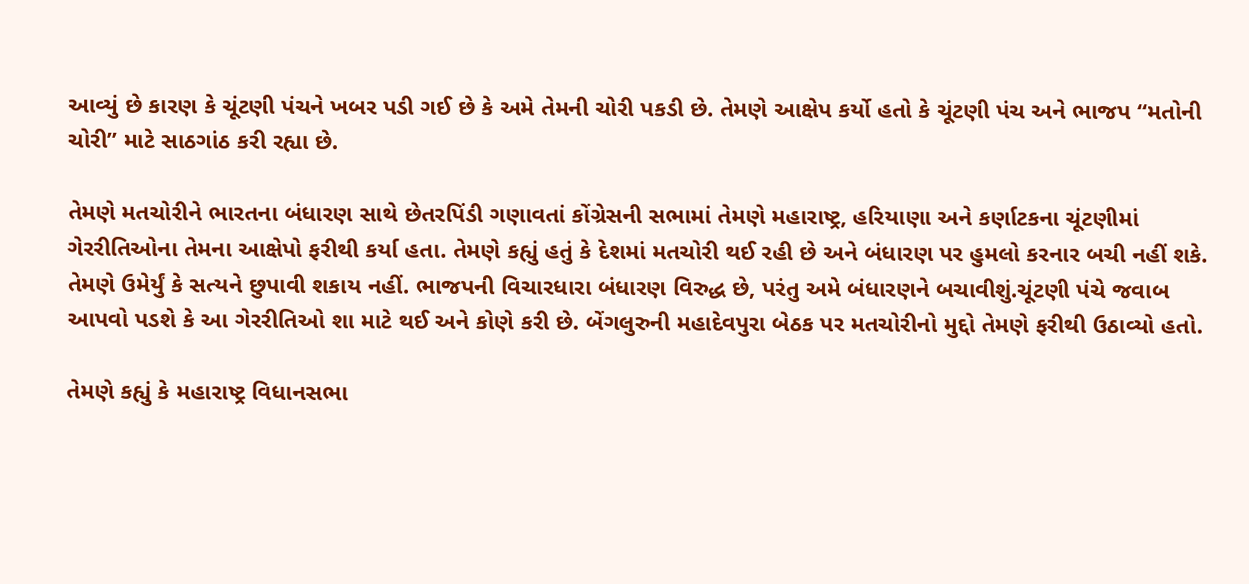આવ્યું છે કારણ કે ચૂંટણી પંચને ખબર પડી ગઈ છે કે અમે તેમની ચોરી પકડી છે. તેમણે આક્ષેપ કર્યો હતો કે ચૂંટણી પંચ અને ભાજપ “મતોની ચોરી” માટે સાઠગાંઠ કરી રહ્યા છે.

તેમણે મતચોરીને ભારતના બંધારણ સાથે છેતરપિંડી ગણાવતાં કોંગ્રેસની સભામાં તેમણે મહારાષ્ટ્ર, હરિયાણા અને કર્ણાટકના ચૂંટણીમાં ગેરરીતિઓના તેમના આક્ષેપો ફરીથી કર્યા હતા. તેમણે કહ્યું હતું કે દેશમાં મતચોરી થઈ રહી છે અને બંધારણ પર હુમલો કરનાર બચી નહીં શકે. તેમણે ઉમેર્યું કે સત્યને છુપાવી શકાય નહીં. ભાજપની વિચારધારા બંધારણ વિરુદ્ધ છે, પરંતુ અમે બંધારણને બચાવીશું.ચૂંટણી પંચે જવાબ આપવો પડશે કે આ ગેરરીતિઓ શા માટે થઈ અને કોણે કરી છે. બેંગલુરુની મહાદેવપુરા બેઠક પર મતચોરીનો મુદ્દો તેમણે ફરીથી ઉઠાવ્યો હતો.

તેમણે કહ્યું કે મહારાષ્ટ્ર વિધાનસભા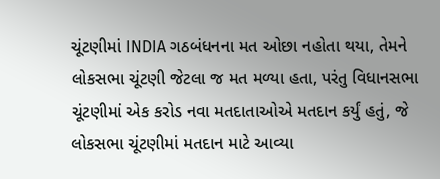ચૂંટણીમાં INDIA ગઠબંધનના મત ઓછા નહોતા થયા, તેમને લોકસભા ચૂંટણી જેટલા જ મત મળ્યા હતા, પરંતુ વિધાનસભા ચૂંટણીમાં એક કરોડ નવા મતદાતાઓએ મતદાન કર્યું હતું, જે લોકસભા ચૂંટણીમાં મતદાન માટે આવ્યા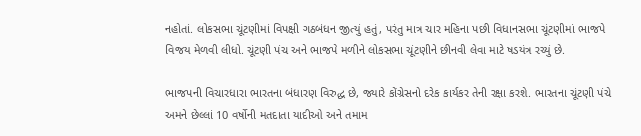નહોતાં. લોકસભા ચૂંટણીમાં વિપક્ષી ગઠબંધન જીત્યું હતું, પરંતુ માત્ર ચાર મહિના પછી વિધાનસભા ચૂંટણીમાં ભાજપે વિજય મેળવી લીધો. ચૂંટણી પંચ અને ભાજપે મળીને લોકસભા ચૂંટણીને છીનવી લેવા માટે ષડયંત્ર રચ્યું છે.

ભાજપની વિચારધારા ભારતના બંધારણ વિરુદ્ધ છે, જ્યારે કોંગ્રેસનો દરેક કાર્યકર તેની રક્ષા કરશે. ભારતના ચૂંટણી પંચે અમને છેલ્લાં 10 વર્ષોની મતદાતા યાદીઓ અને તમામ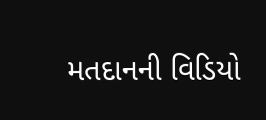મતદાનની વિડિયો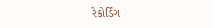રેકોર્ડિંગ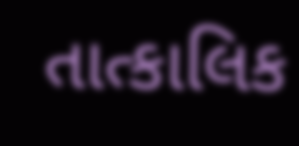તાત્કાલિક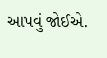આપવું જોઈએ.